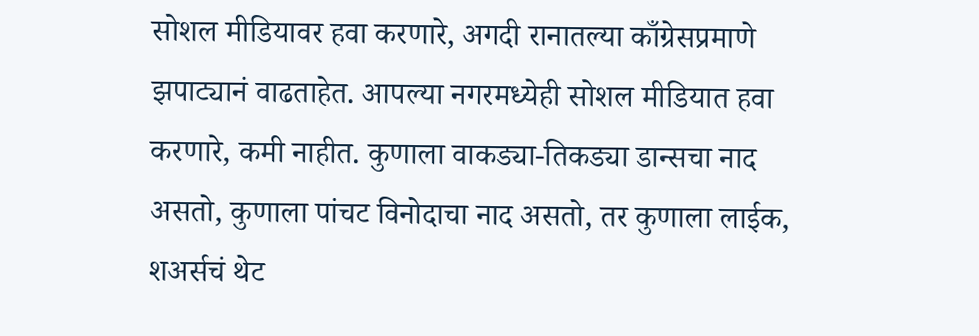सोशल मीडियावर हवा करणारे, अगदी रानातल्या काँग्रेसप्रमाणे झपाट्यानं वाढताहेत. आपल्या नगरमध्येही सोशल मीडियात हवा करणारे, कमी नाहीत. कुणाला वाकड्या-तिकड्या डान्सचा नाद असतो, कुणाला पांचट विनोदाचा नाद असतो, तर कुणाला लाईक, शअर्सचं थेट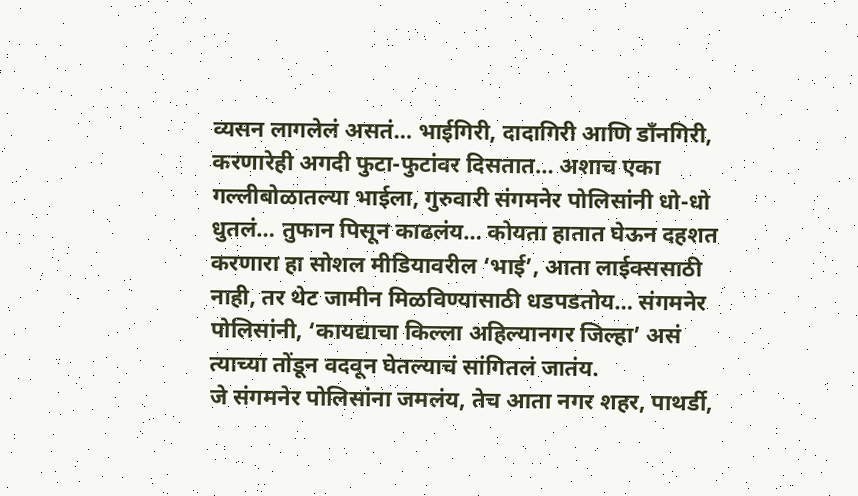व्यसन लागलेलं असतं… भाईगिरी, दादागिरी आणि डाँनगिरी, करणारेही अगदी फुटा-फुटांवर दिसतात… अशाच एका गल्लीबोळातल्या भाईला, गुरुवारी संगमनेर पोलिसांनी धो-धो धुतलं… तुफान पिसून काढलंय… कोयता हातात घेऊन दहशत करणारा हा सोशल मीडियावरील ‘भाई’, आता लाईक्ससाठी नाही, तर थेट जामीन मिळविण्यासाठी धडपडतोय… संगमनेर पोलिसांनी, ‘कायद्याचा किल्ला अहिल्यानगर जिल्हा’ असं त्याच्या तोंडून वदवून घेतल्याचं सांगितलं जातंय.
जे संगमनेर पोलिसांना जमलंय, तेच आता नगर शहर, पाथर्डी,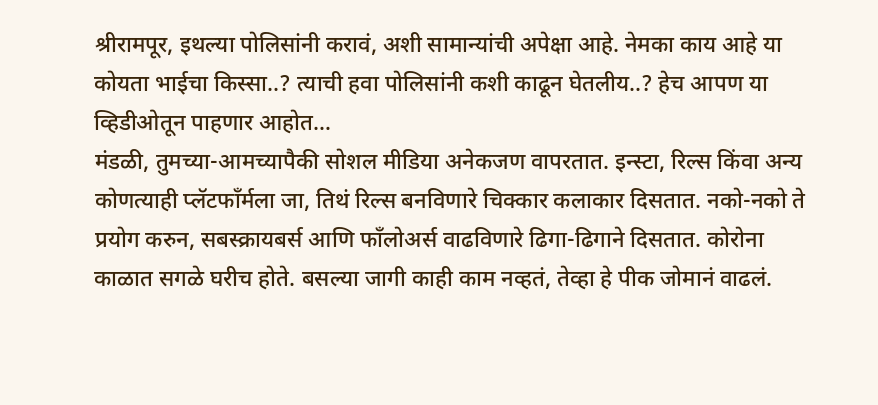श्रीरामपूर, इथल्या पोलिसांनी करावं, अशी सामान्यांची अपेक्षा आहे. नेमका काय आहे या कोयता भाईचा किस्सा..? त्याची हवा पोलिसांनी कशी काढून घेतलीय..? हेच आपण या व्हिडीओतून पाहणार आहोत…
मंडळी, तुमच्या-आमच्यापैकी सोशल मीडिया अनेकजण वापरतात. इन्स्टा, रिल्स किंवा अन्य कोणत्याही प्लॅटफाँर्मला जा, तिथं रिल्स बनविणारे चिक्कार कलाकार दिसतात. नको-नको ते प्रयोग करुन, सबस्क्रायबर्स आणि फाँलोअर्स वाढविणारे ढिगा-ढिगाने दिसतात. कोरोना काळात सगळे घरीच होते. बसल्या जागी काही काम नव्हतं, तेव्हा हे पीक जोमानं वाढलं.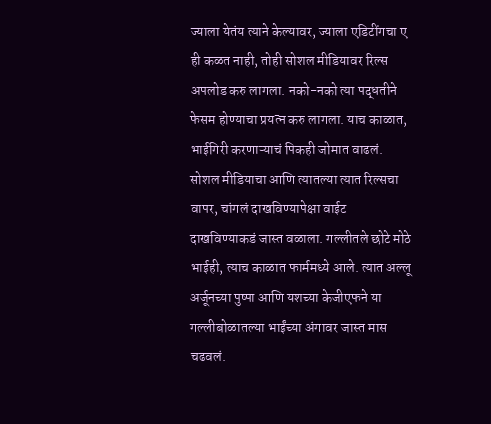ज्याला येतंय त्याने केल्यावर, ज्याला एडिटींगचा ए ही कळत नाही, तोही सोशल मीडियावर रिल्स अपलोड करु लागला. नको-नको त्या पद्धतीने फेसम होण्याचा प्रयत्न करु लागला. याच काळात, भाईगिरी करणाऱ्याचं पिकही जोमात वाढलं.
सोशल मीडियाचा आणि त्यातल्या त्यात रिल्सचा वापर, चांगलं दाखविण्यापेक्षा वाईट दाखविण्याकडं जास्त वळाला. गल्लीतले छोटे मोठे भाईही, त्याच काळात फार्ममध्ये आले. त्यात अल्लू अर्जूनच्या पुष्पा आणि यशच्या केजीएफने या गल्लीबोळातल्या भाईंच्या अंगावर जास्त मास चढवलं.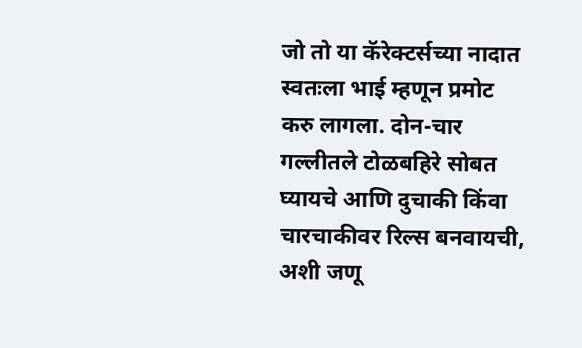जो तो या कॅरेक्टर्सच्या नादात स्वतःला भाई म्हणून प्रमोट करु लागला. दोन-चार गल्लीतले टोळबहिरे सोबत घ्यायचे आणि दुचाकी किंवा चारचाकीवर रिल्स बनवायची, अशी जणू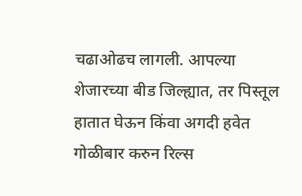चढाओढच लागली. आपल्या शेजारच्या बीड जिल्ह्यात, तर पिस्तूल हातात घेऊन किंवा अगदी हवेत गोळीबार करुन रिल्स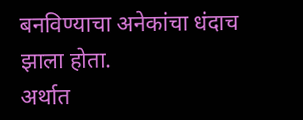बनविण्याचा अनेकांचा धंदाच झाला होता.
अर्थात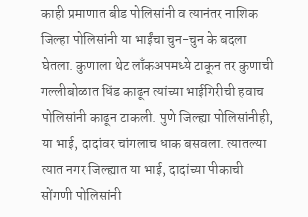काही प्रमाणात बीड पोलिसांनी व त्यानंतर नाशिक जिल्हा पोलिसांनी या भाईंचा चुन-चुन के बदला घेतला. कुणाला थेट लाँकअपमध्ये टाकून तर कुणाची गल्लीबोळात धिंड काढून त्यांच्या भाईगिरीची हवाच पोलिसांनी काढून टाकली. पुणे जिल्ह्या पोलिसांनीही, या भाई, दादांवर चांगलाच धाक बसवला. त्यातल्या त्यात नगर जिल्ह्यात या भाई, दादांच्या पीकाची सोंगणी पोलिसांनी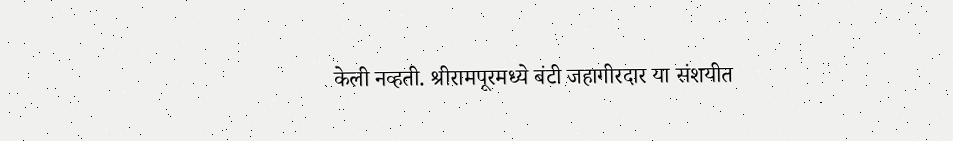केली नव्हती. श्रीरामपूरमध्ये बंटी जहागीरदार या संशयीत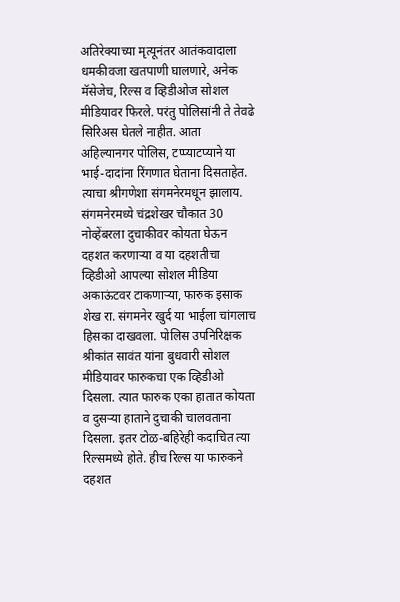अतिरेक्याच्या मृत्यूनंतर आतंकवादाला धमकीवजा खतपाणी घालणारे, अनेक मॅसेजेच, रिल्स व व्हिडीओज सोशल मीडियावर फिरले. परंतु पोलिसांनी ते तेवढे सिरिअस घेतले नाहीत. आता अहिल्यानगर पोलिस, टप्प्याटप्याने या भाई-दादांना रिंगणात घेताना दिसताहेत.
त्याचा श्रीगणेशा संगमनेरमधून झालाय. संगमनेरमध्ये चंद्रशेखर चौकात 30 नोव्हेंबरला दुचाकीवर कोयता घेऊन दहशत करणाऱ्या व या दहशतीचा व्हिडीओ आपल्या सोशल मीडिया अकाऊंटवर टाकणाऱ्या, फारुक इसाक शेख रा. संगमनेर खुर्द या भाईला चांगलाच हिसका दाखवला. पोलिस उपनिरिक्षक श्रीकांत सावंत यांना बुधवारी सोशल मीडियावर फारुकचा एक व्हिडीओ दिसला. त्यात फारुक एका हातात कोयता व दुसऱ्या हाताने दुचाकी चालवताना दिसला. इतर टोळ-बहिरेही कदाचित त्या रिल्समध्ये होते. हीच रिल्स या फारुकने दहशत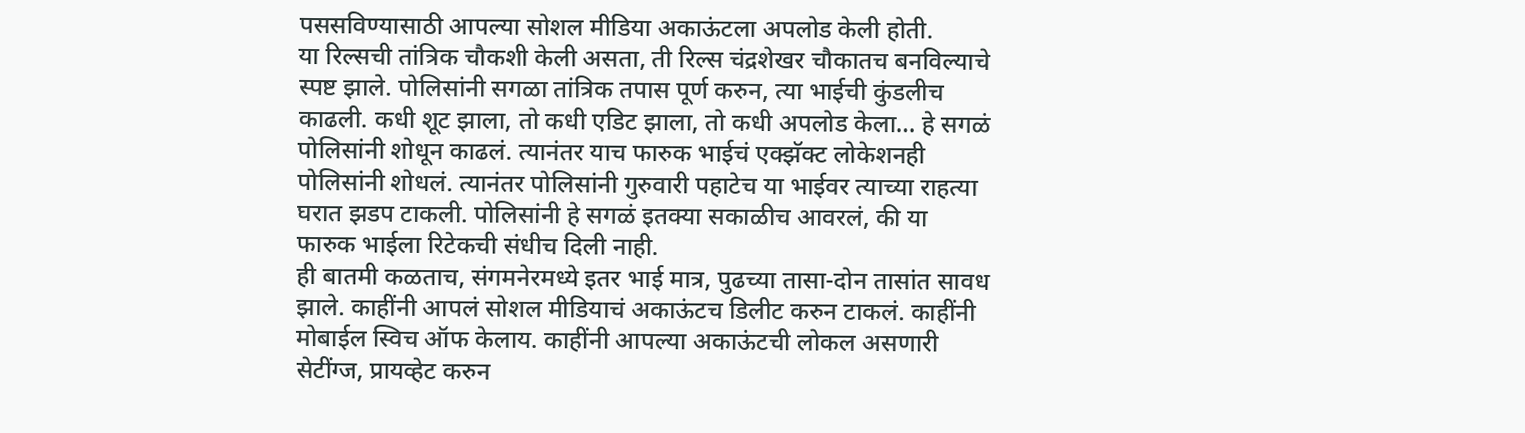पससविण्यासाठी आपल्या सोशल मीडिया अकाऊंटला अपलोड केली होती.
या रिल्सची तांत्रिक चौकशी केली असता, ती रिल्स चंद्रशेखर चौकातच बनविल्याचे स्पष्ट झाले. पोलिसांनी सगळा तांत्रिक तपास पूर्ण करुन, त्या भाईची कुंडलीच काढली. कधी शूट झाला, तो कधी एडिट झाला, तो कधी अपलोड केला… हे सगळं पोलिसांनी शोधून काढलं. त्यानंतर याच फारुक भाईचं एक्झॅक्ट लोकेशनही पोलिसांनी शोधलं. त्यानंतर पोलिसांनी गुरुवारी पहाटेच या भाईवर त्याच्या राहत्या घरात झडप टाकली. पोलिसांनी हे सगळं इतक्या सकाळीच आवरलं, की या फारुक भाईला रिटेकची संधीच दिली नाही.
ही बातमी कळताच, संगमनेरमध्ये इतर भाई मात्र, पुढच्या तासा-दोन तासांत सावध झाले. काहींनी आपलं सोशल मीडियाचं अकाऊंटच डिलीट करुन टाकलं. काहींनी मोबाईल स्विच ऑफ केलाय. काहींनी आपल्या अकाऊंटची लोकल असणारी सेटींग्ज, प्रायव्हेट करुन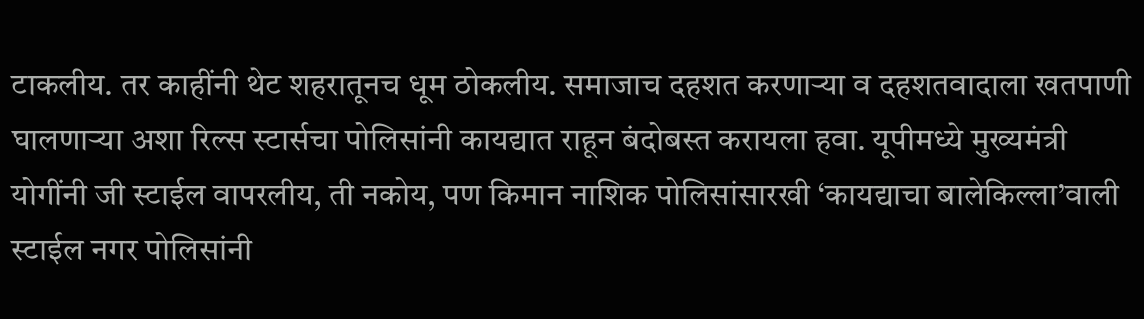टाकलीय. तर काहींनी थेट शहरातूनच धूम ठोकलीय. समाजाच दहशत करणाऱ्या व दहशतवादाला खतपाणी घालणाऱ्या अशा रिल्स स्टार्सचा पोलिसांनी कायद्यात राहून बंदोबस्त करायला हवा. यूपीमध्ये मुख्यमंत्री योगींनी जी स्टाईल वापरलीय, ती नकोय, पण किमान नाशिक पोलिसांसारखी ‘कायद्याचा बालेकिल्ला’वाली स्टाईल नगर पोलिसांनी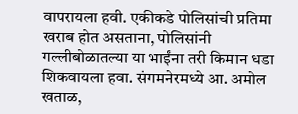वापरायला हवी. एकीकडे पोलिसांची प्रतिमा खराब होत असताना, पोलिसांनी गल्लीबोळातल्या या भाईंना तरी किमान धडा शिकवायला हवा. संगमनेरमध्ये आ. अमोल खताळ,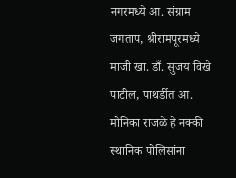नगरमध्ये आ. संग्राम जगताप, श्रीरामपूरमध्ये माजी खा. डाँ. सुजय विखे पाटील, पाथर्डीत आ. मोनिका राजळे हे नक्की स्थानिक पोलिसांना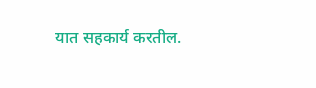यात सहकार्य करतील.